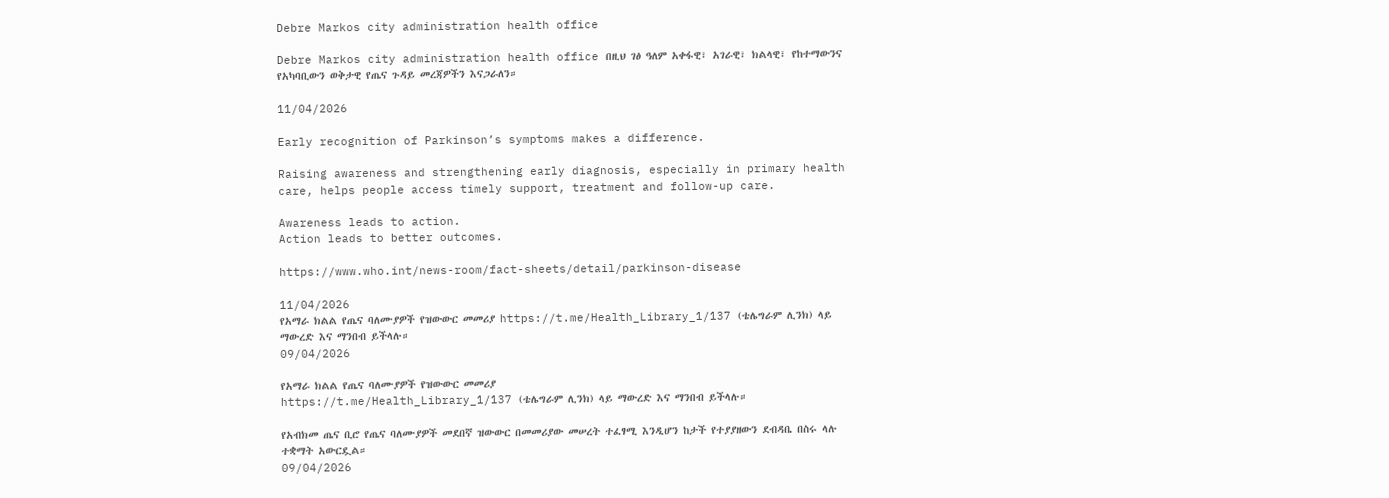Debre Markos city administration health office

Debre Markos city administration health office በዚህ ገፅ ዓለም አቀፋዊ፣ አገራዊ፣ ክልላዊ፣ የከተማውንና የአካባቢውን ወቅታዊ የጤና ጉዳይ መረጃዎችን እናጋራለን።

11/04/2026

Early recognition of Parkinson’s symptoms makes a difference.

Raising awareness and strengthening early diagnosis, especially in primary health care, helps people access timely support, treatment and follow-up care.

Awareness leads to action.
Action leads to better outcomes.

https://www.who.int/news-room/fact-sheets/detail/parkinson-disease

11/04/2026
የአማራ ክልል የጤና ባለሙያዎች የዝውውር መመሪያ https://t.me/Health_Library_1/137 (ቴሌግራም ሊንክ) ላይ ማውረድ እና ማንበብ ይችላሉ።
09/04/2026

የአማራ ክልል የጤና ባለሙያዎች የዝውውር መመሪያ
https://t.me/Health_Library_1/137 (ቴሌግራም ሊንክ) ላይ ማውረድ እና ማንበብ ይችላሉ።

የአብክመ ጤና ቢሮ የጤና ባለሙያዎች መደበኛ ዝውውር በመመሪያው መሠረት ተፈፃሚ እንዲሆን ከታች የተያያዘውን ደብዳቤ በስሩ ላሉ ተቋማት አውርዷል።
09/04/2026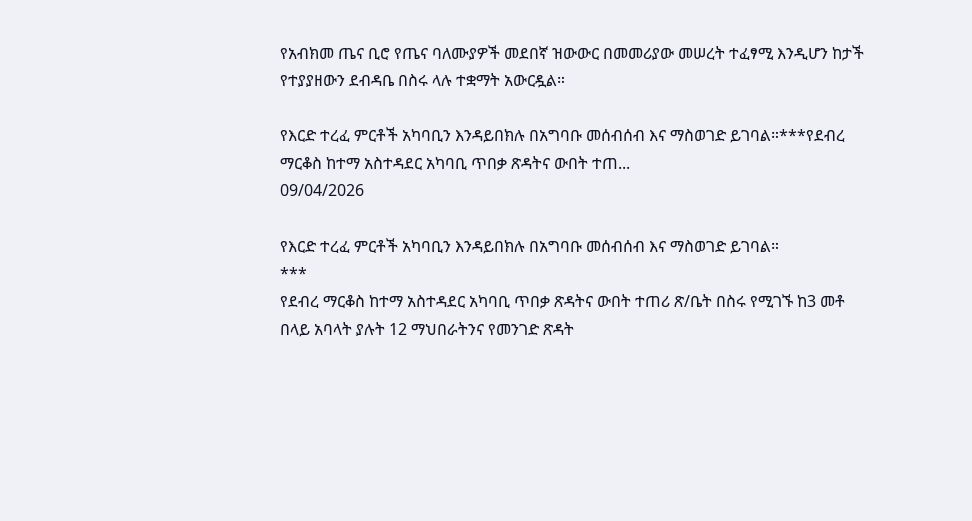የአብክመ ጤና ቢሮ የጤና ባለሙያዎች መደበኛ ዝውውር በመመሪያው መሠረት ተፈፃሚ እንዲሆን ከታች የተያያዘውን ደብዳቤ በስሩ ላሉ ተቋማት አውርዷል።

የእርድ ተረፈ ምርቶች አካባቢን እንዳይበክሉ በአግባቡ መሰብሰብ እና ማስወገድ ይገባል።***የደብረ ማርቆስ ከተማ አስተዳደር አካባቢ ጥበቃ ጽዳትና ውበት ተጠ...
09/04/2026

የእርድ ተረፈ ምርቶች አካባቢን እንዳይበክሉ በአግባቡ መሰብሰብ እና ማስወገድ ይገባል።
***
የደብረ ማርቆስ ከተማ አስተዳደር አካባቢ ጥበቃ ጽዳትና ውበት ተጠሪ ጽ/ቤት በስሩ የሚገኙ ከ3 መቶ በላይ አባላት ያሉት 12 ማህበራትንና የመንገድ ጽዳት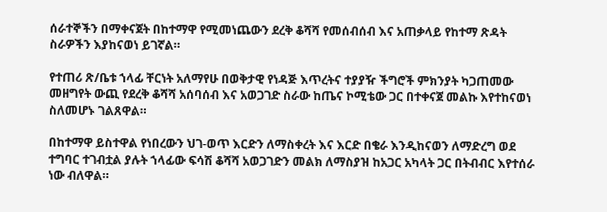ሰራተኞችን በማቀናጀት በከተማዋ የሚመነጨውን ደረቅ ቆሻሻ የመሰብሰብ እና አጠቃላይ የከተማ ጽዳት ስራዎችን እያከናወነ ይገኛል።

የተጠሪ ጽ/ቤቱ ኀላፊ ቸርነት አለማየሁ በወቅታዊ የነዳጅ እጥረትና ተያያዥ ችግሮች ምክንያት ካጋጠመው መዘግየት ውጪ የደረቅ ቆሻሻ አሰባሰብ እና አወጋገድ ስራው ከጤና ኮሚቴው ጋር በተቀናጀ መልኩ እየተከናወነ ስለመሆኑ ገልጸዋል።

በከተማዋ ይስተዋል የነበረውን ህገ-ወጥ እርድን ለማስቀረት እና እርድ በቄራ እንዲከናወን ለማድረግ ወደ ተግባር ተገብቷል ያሉት ኀላፊው ፍሳሽ ቆሻሻ አወጋገድን መልክ ለማስያዝ ከአጋር አካላት ጋር በትብብር እየተሰራ ነው ብለዋል።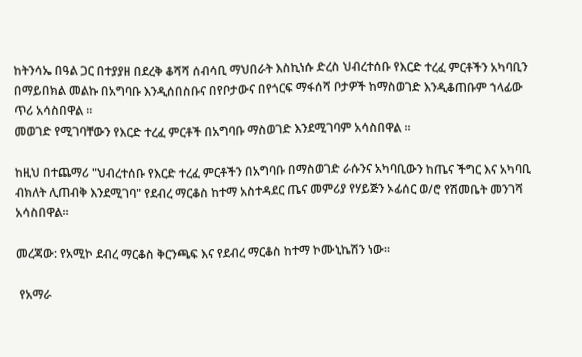ከትንሳኤ በዓል ጋር በተያያዘ በደረቅ ቆሻሻ ሰብሳቢ ማህበራት እስኪነሱ ድረስ ህብረተሰቡ የእርድ ተረፈ ምርቶችን አካባቢን በማይበክል መልኩ በአግባቡ እንዲሰበስቡና በየቦታውና በየጎርፍ ማፋሰሻ ቦታዎች ከማስወገድ እንዲቆጠቡም ኀላፊው ጥሪ አሳስበዋል ።
መወገድ የሚገባቸውን የእርድ ተረፈ ምርቶች በአግባቡ ማስወገድ እንደሚገባም አሳስበዋል ።

ከዚህ በተጨማሪ "ህብረተሰቡ የእርድ ተረፈ ምርቶችን በአግባቡ በማስወገድ ራሱንና አካባቢውን ከጤና ችግር እና አካባቢ ብክለት ሊጠብቅ እንደሚገባ" የደብረ ማርቆስ ከተማ አስተዳደር ጤና መምሪያ የሃይጅን ኦፊሰር ወ/ሮ የሽመቤት መንገሻ አሳስበዋል።

መረጃው: የአሚኮ ደብረ ማርቆስ ቅርንጫፍ እና የደብረ ማርቆስ ከተማ ኮሙኒኬሽን ነው።

 የአማራ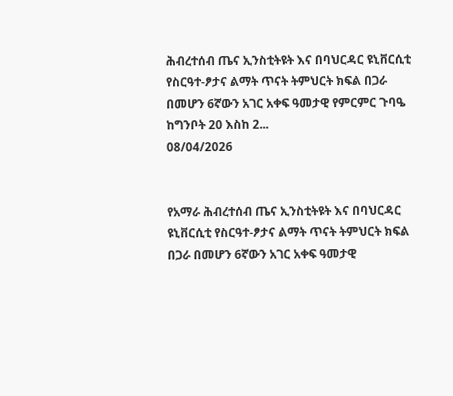ሕብረተሰብ ጤና ኢንስቲትዩት እና በባህርዳር ዩኒቨርሲቲ የስርዓተ-ፆታና ልማት ጥናት ትምህርት ክፍል በጋራ በመሆን 6ኛውን አገር አቀፍ ዓመታዊ የምርምር ጉባዔ ከግንቦት 20 እስከ 2...
08/04/2026


የአማራ ሕብረተሰብ ጤና ኢንስቲትዩት እና በባህርዳር ዩኒቨርሲቲ የስርዓተ-ፆታና ልማት ጥናት ትምህርት ክፍል በጋራ በመሆን 6ኛውን አገር አቀፍ ዓመታዊ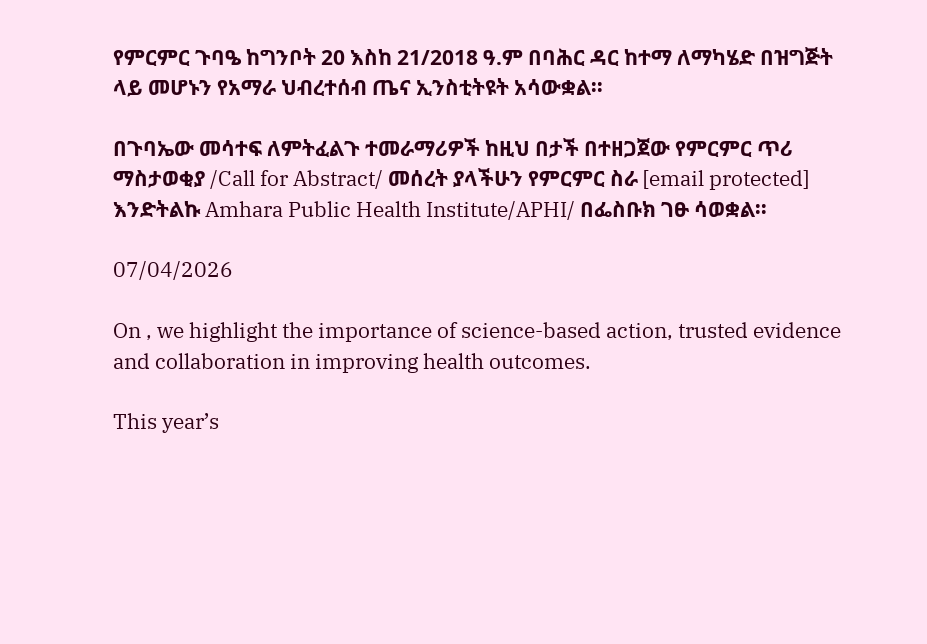የምርምር ጉባዔ ከግንቦት 20 እስከ 21/2018 ዓ.ም በባሕር ዳር ከተማ ለማካሄድ በዝግጅት ላይ መሆኑን የአማራ ህብረተሰብ ጤና ኢንስቲትዩት አሳውቋል፡፡

በጉባኤው መሳተፍ ለምትፈልጉ ተመራማሪዎች ከዚህ በታች በተዘጋጀው የምርምር ጥሪ ማስታወቂያ /Call for Abstract/ መሰረት ያላችሁን የምርምር ስራ [email protected] እንድትልኩ Amhara Public Health Institute/APHI/ በፌስቡክ ገፁ ሳወቋል፡፡

07/04/2026

On , we highlight the importance of science-based action, trusted evidence and collaboration in improving health outcomes.

This year’s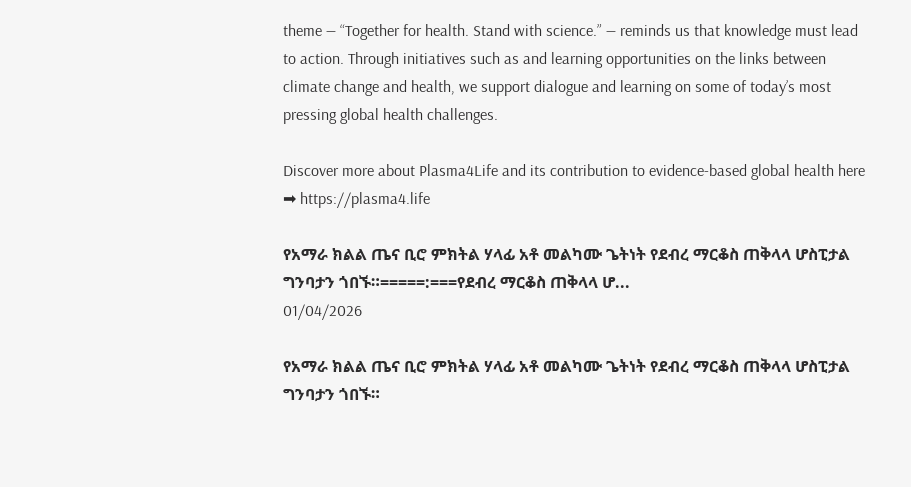theme — “Together for health. Stand with science.” — reminds us that knowledge must lead to action. Through initiatives such as and learning opportunities on the links between climate change and health, we support dialogue and learning on some of today’s most pressing global health challenges.

Discover more about Plasma4Life and its contribution to evidence-based global health here ➡ https://plasma4.life

የአማራ ክልል ጤና ቢሮ ምክትል ሃላፊ አቶ መልካሙ ጌትነት የደብረ ማርቆስ ጠቅላላ ሆስፒታል ግንባታን ጎበኙ።=====:===የደብረ ማርቆስ ጠቅላላ ሆ...
01/04/2026

የአማራ ክልል ጤና ቢሮ ምክትል ሃላፊ አቶ መልካሙ ጌትነት የደብረ ማርቆስ ጠቅላላ ሆስፒታል ግንባታን ጎበኙ።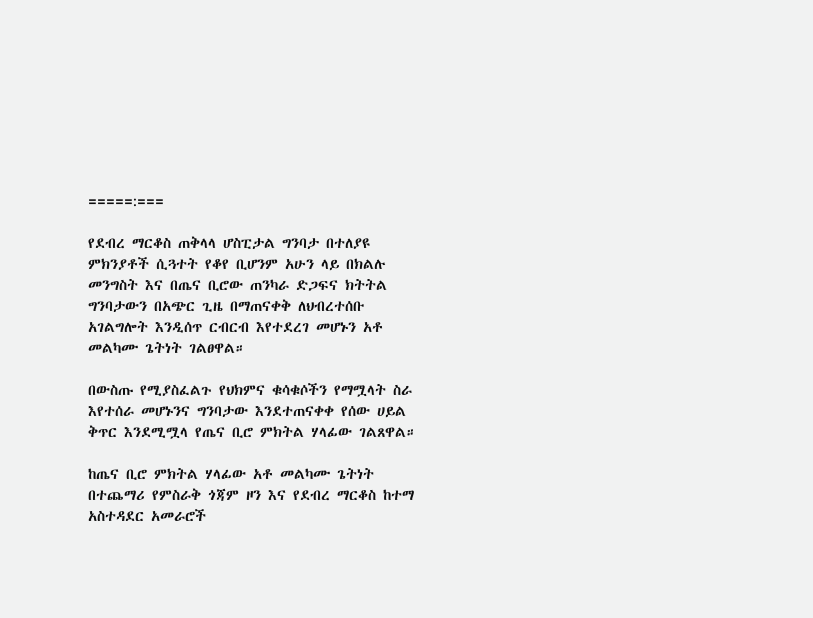=====:===

የደብረ ማርቆስ ጠቅላላ ሆስፒታል ግንባታ በተለያዩ ምክንያቶች ሲጓተት የቆየ ቢሆንም አሁን ላይ በክልሉ መንግስት እና በጤና ቢሮው ጠንካራ ድጋፍና ክትትል ግንባታውን በአጭር ጊዜ በማጠናቀቅ ለህብረተሰቡ አገልግሎት እንዲሰጥ ርብርብ እየተደረገ መሆኑን አቶ መልካሙ ጌትነት ገልፀዋል።

በውስጡ የሚያስፈልጉ የህክምና ቁሳቁሶችን የማሟላት ስራ እየተሰራ መሆኑንና ግንባታው እንደተጠናቀቀ የሰው ሀይል ቅጥር እንደሚሟላ የጤና ቢሮ ምክትል ሃላፊው ገልጸዋል።

ከጤና ቢሮ ምክትል ሃላፊው አቶ መልካሙ ጌትነት በተጨማሪ የምስራቅ ጎጃም ዞን እና የደብረ ማርቆስ ከተማ አስተዳደር አመራሮች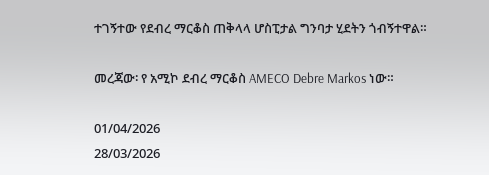ተገኝተው የደብረ ማርቆስ ጠቅላላ ሆስፒታል ግንባታ ሂደትን ጎብኝተዋል።

መረጃው፡ የ አሚኮ ደብረ ማርቆስ AMECO Debre Markos ነው።

01/04/2026
28/03/2026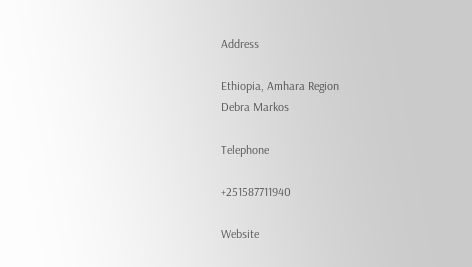Address

Ethiopia, Amhara Region
Debra Markos

Telephone

+251587711940

Website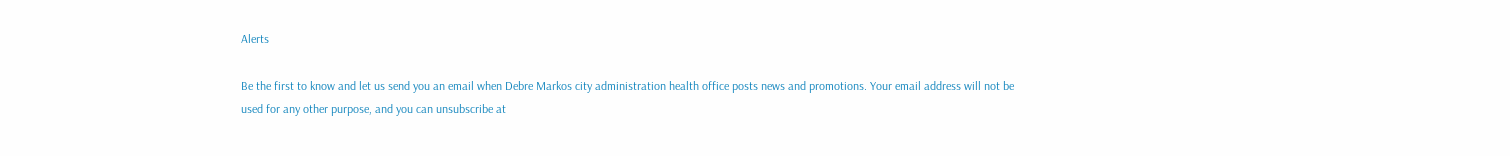Alerts

Be the first to know and let us send you an email when Debre Markos city administration health office posts news and promotions. Your email address will not be used for any other purpose, and you can unsubscribe at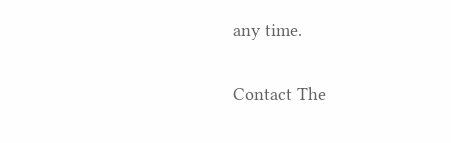any time.

Contact The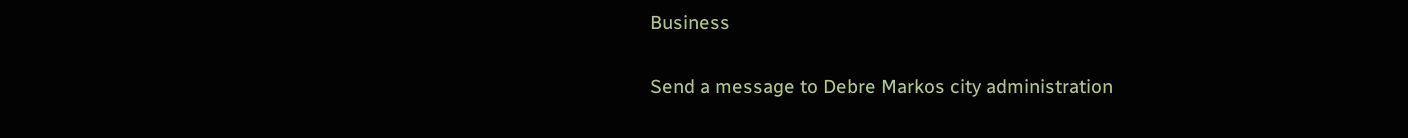Business

Send a message to Debre Markos city administration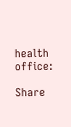health office:

Share